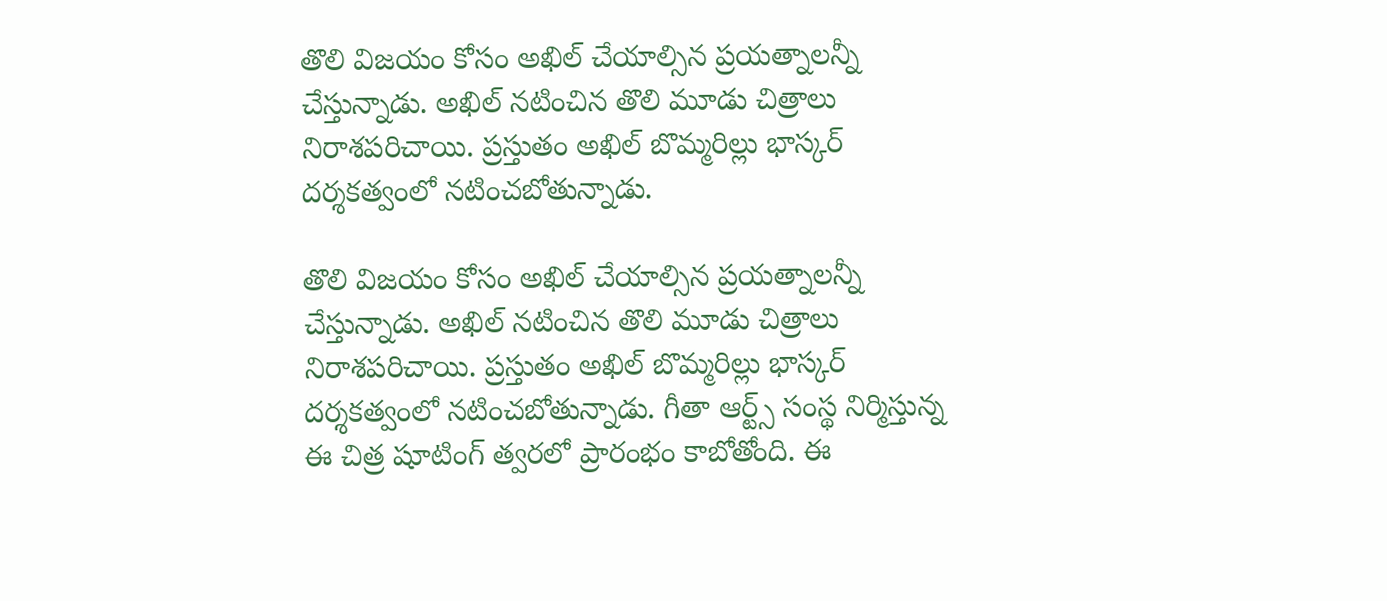తొలి విజయం కోసం అఖిల్ చేయాల్సిన ప్రయత్నాలన్నీ చేస్తున్నాడు. అఖిల్ నటించిన తొలి మూడు చిత్రాలు నిరాశపరిచాయి. ప్రస్తుతం అఖిల్ బొమ్మరిల్లు భాస్కర్ దర్శకత్వంలో నటించబోతున్నాడు.

తొలి విజయం కోసం అఖిల్ చేయాల్సిన ప్రయత్నాలన్నీ చేస్తున్నాడు. అఖిల్ నటించిన తొలి మూడు చిత్రాలు నిరాశపరిచాయి. ప్రస్తుతం అఖిల్ బొమ్మరిల్లు భాస్కర్ దర్శకత్వంలో నటించబోతున్నాడు. గీతా ఆర్ట్స్ సంస్థ నిర్మిస్తున్న ఈ చిత్ర షూటింగ్ త్వరలో ప్రారంభం కాబోతోంది. ఈ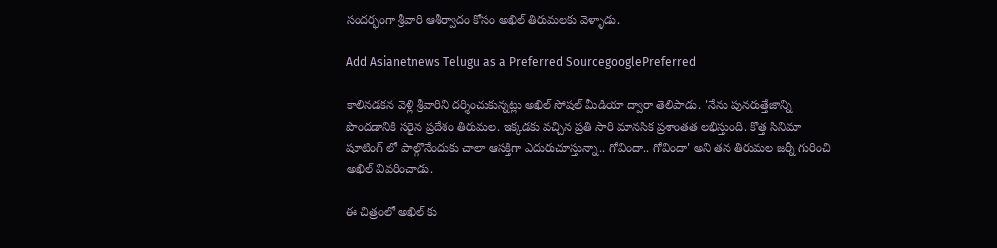సందర్భంగా శ్రీవారి ఆశీర్వాదం కోసం అఖిల్ తిరుమలకు వెళ్ళాడు.

Add Asianetnews Telugu as a Preferred SourcegooglePreferred

కాలినడకన వెళ్లి శ్రీవారిని దర్శించుకున్నట్లు అఖిల్ సోషల్ మీడియా ద్వారా తెలిపాడు. 'నేను పునరుత్తేజాన్ని పొందడానికి సరైన ప్రదేశం తిరుమల. ఇక్కడకు వచ్చిన ప్రతి సారి మానసిక ప్రశాంతత లభిస్తుంది. కొత్త సినిమా షూటింగ్ లో పాల్గొనేందుకు చాలా ఆసక్తిగా ఎదురుచూస్తున్నా.. గోవిందా.. గోవిందా' అని తన తిరుమల జర్నీ గురించి అఖిల్ వివరించాడు.

ఈ చిత్రంలో అఖిల్ కు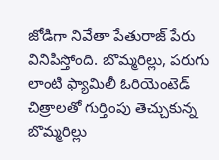జోడిగా నివేతా పేతురాజ్ పేరు వినిపిస్తోంది. బొమ్మరిల్లు, పరుగు లాంటి ఫ్యామిలీ ఓరియెంటెడ్ చిత్రాలతో గుర్తింపు తెచ్చుకున్న బొమ్మరిల్లు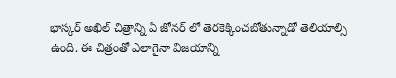భాస్కర్ అఖిల్ చిత్రాన్ని ఏ జోనర్ లో తెరకెక్కించబోతున్నాడో తెలియాల్సి ఉంది. ఈ చిత్రంతో ఎలాగైనా విజయాన్ని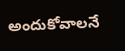అందుకోవాలనే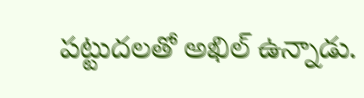పట్టుదలతో అఖిల్ ఉన్నాడు.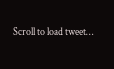Scroll to load tweet…